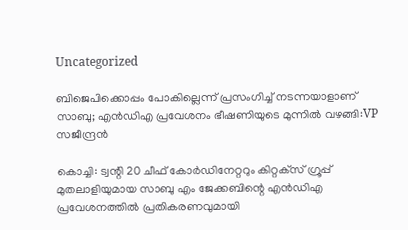Uncategorized

ബിജെപിക്കൊപ്പം പോകില്ലെന്ന് പ്രസംഗിച്ച് നടന്നയാളാണ് സാബു; എൻഡിഎ പ്രവേശനം ഭീഷണിയുടെ മുന്നിൽ വഴങ്ങി:VP സജീന്ദ്രൻ

കൊച്ചി: ട്വന്റി 20 ചീഫ് കോര്‍ഡിനേറ്ററും കിറ്റക്‌സ് ഗ്രൂപ്പ് മുതലാളിയുമായ സാബു എം ജേക്കബിന്റെ എന്‍ഡിഎ പ്രവേശനത്തില്‍ പ്രതികരണവുമായി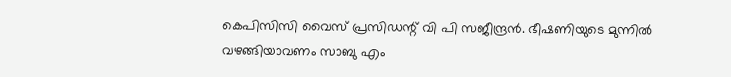കെപിസിസി വൈസ് പ്രസിഡന്റ് വി പി സജീന്ദ്രന്‍. ഭീഷണിയുടെ മുന്നില്‍ വഴങ്ങിയാവണം സാബു എം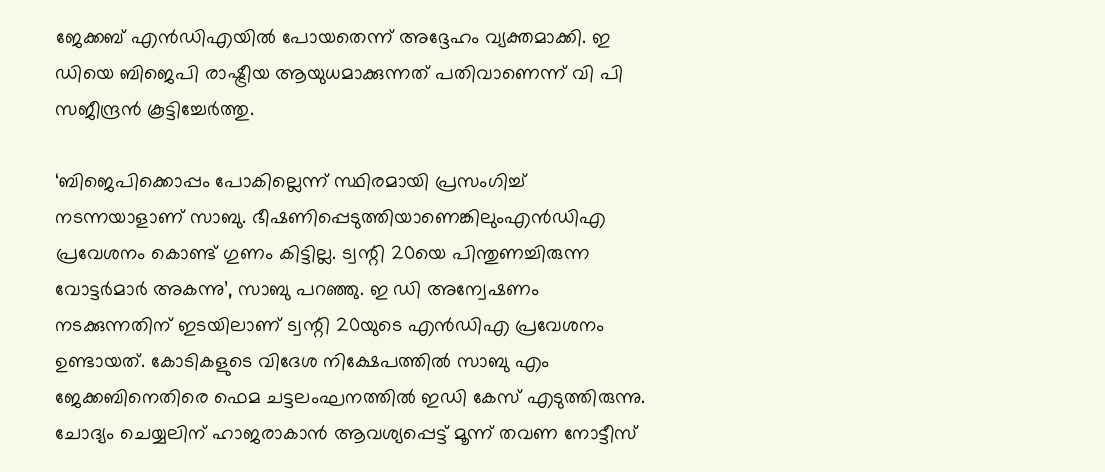ജേക്കബ് എന്‍ഡിഎയില്‍ പോയതെന്ന് അദ്ദേഹം വ്യക്തമാക്കി. ഇ ഡിയെ ബിജെപി രാഷ്ട്രീയ ആയുധമാക്കുന്നത് പതിവാണെന്ന് വി പി സജീന്ദ്രന്‍ കൂട്ടിച്ചേര്‍ത്തു.

‘ബിജെപിക്കൊപ്പം പോകില്ലെന്ന് സ്ഥിരമായി പ്രസംഗിച്ച് നടന്നയാളാണ് സാബു. ഭീഷണിപ്പെടുത്തിയാണെങ്കിലുംഎന്‍ഡിഎ പ്രവേശനം കൊണ്ട് ഗുണം കിട്ടില്ല. ട്വന്റി 20യെ പിന്തുണച്ചിരുന്ന വോട്ടര്‍മാര്‍ അകന്നു’, സാബു പറഞ്ഞു. ഇ ഡി അന്വേഷണം നടക്കുന്നതിന് ഇടയിലാണ് ട്വന്റി 20യുടെ എന്‍ഡിഎ പ്രവേശനം ഉണ്ടായത്. കോടികളുടെ വിദേശ നിക്ഷേപത്തില്‍ സാബു എം ജേക്കബിനെതിരെ ഫെമ ചട്ടലംഘനത്തില്‍ ഇഡി കേസ് എടുത്തിരുന്നു. ചോദ്യം ചെയ്യലിന് ഹാജരാകാന്‍ ആവശ്യപ്പെട്ട് മൂന്ന് തവണ നോട്ടീസ്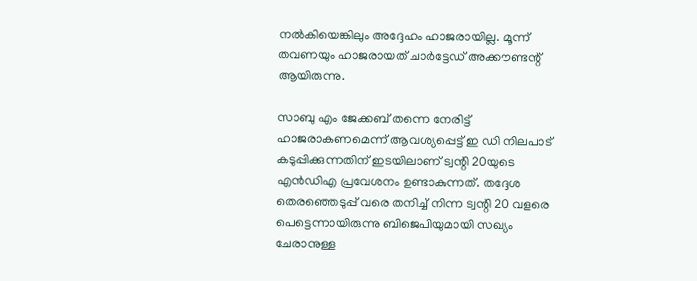നല്‍കിയെങ്കിലും അദ്ദേഹം ഹാജരായില്ല. മൂന്ന് തവണയും ഹാജരായത് ചാര്‍ട്ടേഡ് അക്കൗണ്ടന്റ് ആയിരുന്നു.

സാബു എം ജേക്കബ് തന്നെ നേരിട്ട് ഹാജരാകണമെന്ന് ആവശ്യപ്പെട്ട് ഇ ഡി നിലപാട് കടുപ്പിക്കുന്നതിന് ഇടയിലാണ് ട്വന്റി 20യുടെ എന്‍ഡിഎ പ്രവേശനം ഉണ്ടാകുന്നത്. തദ്ദേശ തെരഞ്ഞെടുപ്പ് വരെ തനിച്ച് നിന്ന ട്വന്റി 20 വളരെ പെട്ടെന്നായിരുന്നു ബിജെപിയുമായി സഖ്യം ചേരാനുള്ള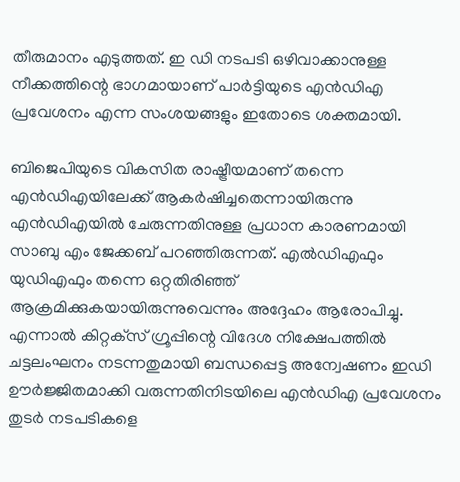തീരുമാനം എടുത്തത്. ഇ ഡി നടപടി ഒഴിവാക്കാനുള്ള നീക്കത്തിന്റെ ഭാഗമായാണ് പാര്‍ട്ടിയുടെ എന്‍ഡിഎ പ്രവേശനം എന്ന സംശയങ്ങളും ഇതോടെ ശക്തമായി.

ബിജെപിയുടെ വികസിത രാഷ്ട്രീയമാണ് തന്നെ എന്‍ഡിഎയിലേക്ക് ആകര്‍ഷിച്ചതെന്നായിരുന്നു എന്‍ഡിഎയില്‍ ചേരുന്നതിനുള്ള പ്രധാന കാരണമായി സാബു എം ജേക്കബ് പറഞ്ഞിരുന്നത്. എല്‍ഡിഎഫും യുഡിഎഫും തന്നെ ഒറ്റതിരിഞ്ഞ് ആക്രമിക്കുകയായിരുന്നുവെന്നും അദ്ദേഹം ആരോപിച്ചു. എന്നാല്‍ കിറ്റക്‌സ് ഗ്രൂപ്പിന്റെ വിദേശ നിക്ഷേപത്തില്‍ ചട്ടലംഘനം നടന്നതുമായി ബന്ധപ്പെട്ട അന്വേഷണം ഇഡി ഊര്‍ജ്ജിതമാക്കി വരുന്നതിനിടയിലെ എന്‍ഡിഎ പ്രവേശനം തുടര്‍ നടപടികളെ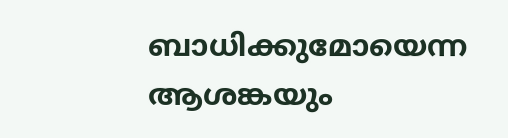ബാധിക്കുമോയെന്ന ആശങ്കയും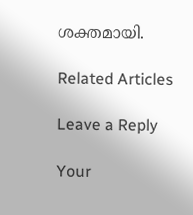ശക്തമായി.

Related Articles

Leave a Reply

Your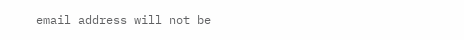email address will not be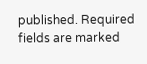published. Required fields are marked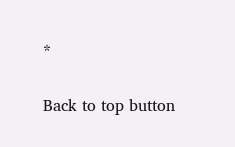*

Back to top button